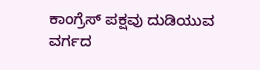ಕಾಂಗ್ರೆಸ್ ಪಕ್ಷವು ದುಡಿಯುವ ವರ್ಗದ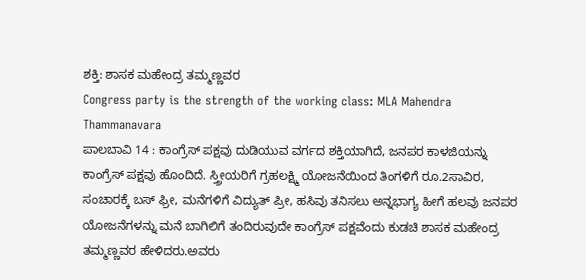ಶಕ್ತಿ: ಶಾಸಕ ಮಹೇಂದ್ರ ತಮ್ಮಣ್ಣವರ
Congress party is the strength of the working class: MLA Mahendra Thammanavara
ಪಾಲಬಾವಿ 14 : ಕಾಂಗ್ರೆಸ್ ಪಕ್ಷವು ದುಡಿಯುವ ವರ್ಗದ ಶಕ್ತಿಯಾಗಿದೆ, ಜನಪರ ಕಾಳಜಿಯನ್ನು ಕಾಂಗ್ರೆಸ್ ಪಕ್ಷವು ಹೊಂದಿದೆ. ಸ್ತ್ರೀಯರಿಗೆ ಗ್ರಹಲಕ್ಷ್ಮಿ ಯೋಜನೆಯಿಂದ ತಿಂಗಳಿಗೆ ರೂ.2ಸಾವಿರ, ಸಂಚಾರಕ್ಕೆ ಬಸ್ ಫ್ರೀ, ಮನೆಗಳಿಗೆ ವಿದ್ಯುತ್ ಪ್ರೀ, ಹಸಿವು ತನಿಸಲು ಅನ್ನಭಾಗ್ಯ ಹೀಗೆ ಹಲವು ಜನಪರ ಯೋಜನೆಗಳನ್ನು ಮನೆ ಬಾಗಿಲಿಗೆ ತಂದಿರುವುದೇ ಕಾಂಗ್ರೆಸ್ ಪಕ್ಷವೆಂದು ಕುಡಚಿ ಶಾಸಕ ಮಹೇಂದ್ರ ತಮ್ಮಣ್ಣವರ ಹೇಳಿದರು.ಅವರು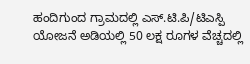ಹಂದಿಗುಂದ ಗ್ರಾಮದಲ್ಲಿ ಎಸ್.ಟಿ.ಪಿ/ಟಿಎಸ್ಪಿ ಯೋಜನೆ ಅಡಿಯಲ್ಲಿ 50 ಲಕ್ಷ ರೂಗಳ ವೆಚ್ಚದಲ್ಲಿ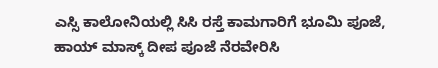ಎಸ್ಸಿ ಕಾಲೋನಿಯಲ್ಲಿ ಸಿಸಿ ರಸ್ತೆ ಕಾಮಗಾರಿಗೆ ಭೂಮಿ ಪೂಜೆ, ಹಾಯ್ ಮಾಸ್ಕ್ ದೀಪ ಪೂಜೆ ನೆರವೇರಿಸಿ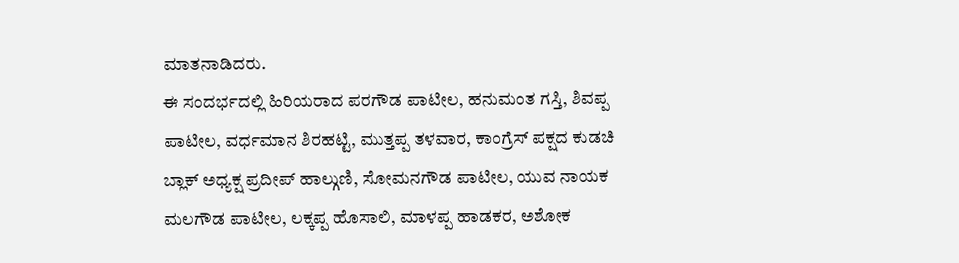ಮಾತನಾಡಿದರು.
ಈ ಸಂದರ್ಭದಲ್ಲಿ ಹಿರಿಯರಾದ ಪರಗೌಡ ಪಾಟೀಲ, ಹನುಮಂತ ಗಸ್ತಿ, ಶಿವಪ್ಪ ಪಾಟೀಲ, ವರ್ಧಮಾನ ಶಿರಹಟ್ಟಿ, ಮುತ್ತಪ್ಪ ತಳವಾರ, ಕಾಂಗ್ರೆಸ್ ಪಕ್ಷದ ಕುಡಚಿ ಬ್ಲಾಕ್ ಅಧ್ಯಕ್ಷ ಪ್ರದೀಪ್ ಹಾಲ್ಗುಣಿ, ಸೋಮನಗೌಡ ಪಾಟೀಲ, ಯುವ ನಾಯಕ ಮಲಗೌಡ ಪಾಟೀಲ, ಲಕ್ಕಪ್ಪ ಹೊಸಾಲಿ, ಮಾಳಪ್ಪ ಹಾಡಕರ, ಅಶೋಕ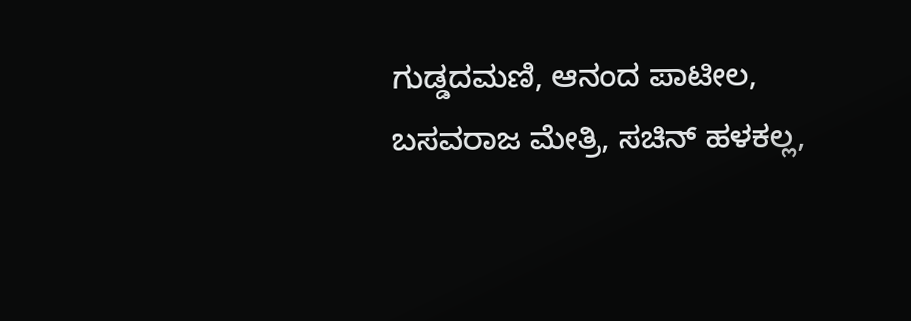ಗುಡ್ಡದಮಣಿ, ಆನಂದ ಪಾಟೀಲ, ಬಸವರಾಜ ಮೇತ್ರಿ, ಸಚಿನ್ ಹಳಕಲ್ಲ,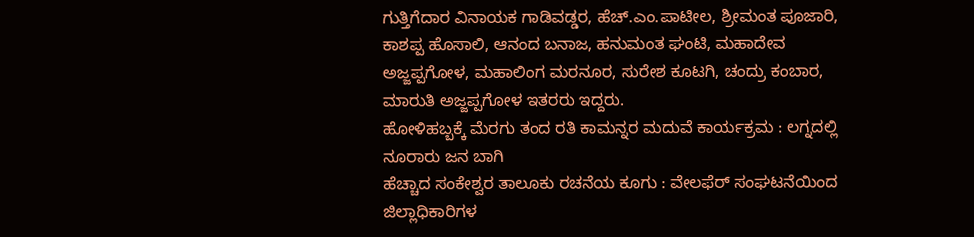ಗುತ್ತಿಗೆದಾರ ವಿನಾಯಕ ಗಾಡಿವಡ್ಡರ, ಹೆಚ್.ಎಂ.ಪಾಟೀಲ, ಶ್ರೀಮಂತ ಪೂಜಾರಿ, ಕಾಶಪ್ಪ ಹೊಸಾಲಿ, ಆನಂದ ಬನಾಜ, ಹನುಮಂತ ಘಂಟಿ, ಮಹಾದೇವ ಅಜ್ಜಪ್ಪಗೋಳ, ಮಹಾಲಿಂಗ ಮರನೂರ, ಸುರೇಶ ಕೂಟಗಿ, ಚಂದ್ರು ಕಂಬಾರ, ಮಾರುತಿ ಅಜ್ಜಪ್ಪಗೋಳ ಇತರರು ಇದ್ದರು.
ಹೋಳಿಹಬ್ಬಕ್ಕೆ ಮೆರಗು ತಂದ ರತಿ ಕಾಮನ್ನರ ಮದುವೆ ಕಾರ್ಯಕ್ರಮ : ಲಗ್ನದಲ್ಲಿ ನೂರಾರು ಜನ ಬಾಗಿ
ಹೆಚ್ಚಾದ ಸಂಕೇಶ್ವರ ತಾಲೂಕು ರಚನೆಯ ಕೂಗು : ವೇಲಫೆರ್ ಸಂಘಟನೆಯಿಂದ ಜಿಲ್ಲಾಧಿಕಾರಿಗಳ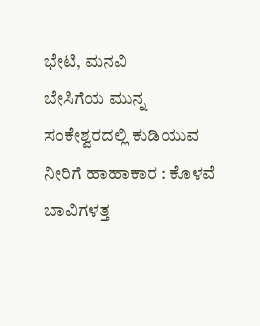ಭೇಟಿ, ಮನವಿ
ಬೇಸಿಗೆಯ ಮುನ್ನ ಸಂಕೇಶ್ವರದಲ್ಲಿ ಕುಡಿಯುವ ನೀರಿಗೆ ಹಾಹಾಕಾರ : ಕೊಳವೆ ಬಾವಿಗಳತ್ತ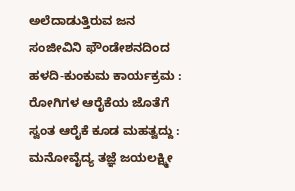ಅಲೆದಾಡುತ್ತಿರುವ ಜನ
ಸಂಜೀವಿನಿ ಫೌಂಡೇಶನದಿಂದ ಹಳದಿ-ಕುಂಕುಮ ಕಾರ್ಯಕ್ರಮ : ರೋಗಿಗಳ ಆರೈಕೆಯ ಜೊತೆಗೆ ಸ್ವಂತ ಆರೈಕೆ ಕೂಡ ಮಹತ್ವದ್ದು : ಮನೋವೈದ್ಯ ತಜ್ಞೆ ಜಯಲಕ್ಷ್ಮೀ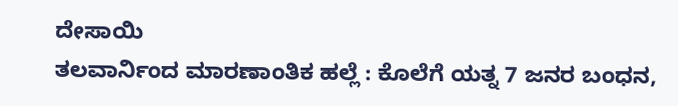ದೇಸಾಯಿ
ತಲವಾರ್ನಿಂದ ಮಾರಣಾಂತಿಕ ಹಲ್ಲೆ : ಕೊಲೆಗೆ ಯತ್ನ 7 ಜನರ ಬಂಧನ,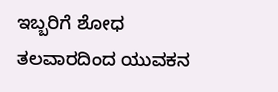ಇಬ್ಬರಿಗೆ ಶೋಧ
ತಲವಾರದಿಂದ ಯುವಕನ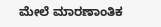ಮೇಲೆ ಮಾರಣಾಂತಿಕ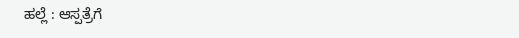ಹಲ್ಲೆ : ಆಸ್ಪತ್ರೆಗೆ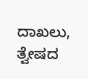ದಾಖಲು, ತ್ವೇಷದ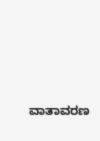ವಾತಾವರಣ